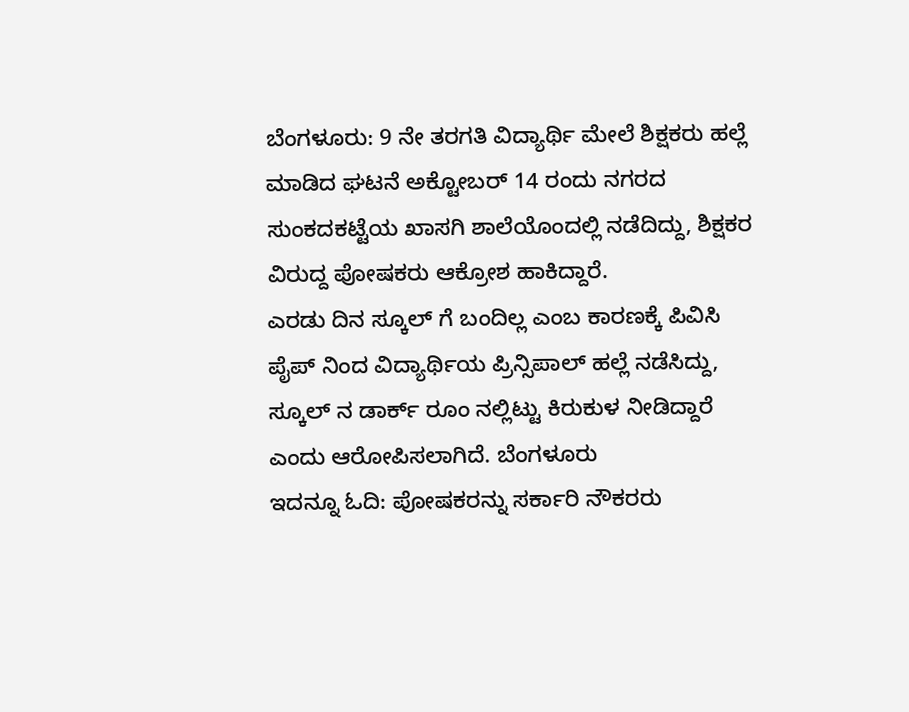ಬೆಂಗಳೂರು: 9 ನೇ ತರಗತಿ ವಿದ್ಯಾರ್ಥಿ ಮೇಲೆ ಶಿಕ್ಷಕರು ಹಲ್ಲೆ ಮಾಡಿದ ಘಟನೆ ಅಕ್ಟೋಬರ್ 14 ರಂದು ನಗರದ ಸುಂಕದಕಟ್ಟೆಯ ಖಾಸಗಿ ಶಾಲೆಯೊಂದಲ್ಲಿ ನಡೆದಿದ್ದು, ಶಿಕ್ಷಕರ ವಿರುದ್ದ ಪೋಷಕರು ಆಕ್ರೋಶ ಹಾಕಿದ್ದಾರೆ.
ಎರಡು ದಿನ ಸ್ಕೂಲ್ ಗೆ ಬಂದಿಲ್ಲ ಎಂಬ ಕಾರಣಕ್ಕೆ ಪಿವಿಸಿ ಪೈಪ್ ನಿಂದ ವಿದ್ಯಾರ್ಥಿಯ ಪ್ರಿನ್ಸಿಪಾಲ್ ಹಲ್ಲೆ ನಡೆಸಿದ್ದು, ಸ್ಕೂಲ್ ನ ಡಾರ್ಕ್ ರೂಂ ನಲ್ಲಿಟ್ಟು ಕಿರುಕುಳ ನೀಡಿದ್ದಾರೆ ಎಂದು ಆರೋಪಿಸಲಾಗಿದೆ. ಬೆಂಗಳೂರು
ಇದನ್ನೂ ಓದಿ: ಪೋಷಕರನ್ನು ಸರ್ಕಾರಿ ನೌಕರರು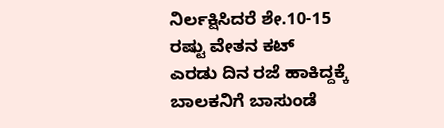ನಿರ್ಲಕ್ಷಿಸಿದರೆ ಶೇ.10-15 ರಷ್ಟು ವೇತನ ಕಟ್
ಎರಡು ದಿನ ರಜೆ ಹಾಕಿದ್ದಕ್ಕೆ ಬಾಲಕನಿಗೆ ಬಾಸುಂಡೆ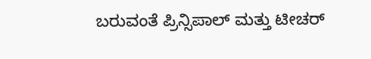ಬರುವಂತೆ ಪ್ರಿನ್ಸಿಪಾಲ್ ಮತ್ತು ಟೀಚರ್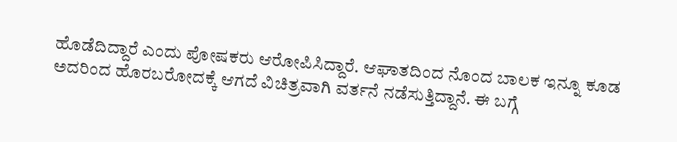ಹೊಡೆದಿದ್ದಾರೆ ಎಂದು ಪೋಷಕರು ಆರೋಪಿಸಿದ್ದಾರೆ. ಆಘಾತದಿಂದ ನೊಂದ ಬಾಲಕ ಇನ್ನೂ ಕೂಡ ಅದರಿಂದ ಹೊರಬರೋದಕ್ಕೆ ಆಗದೆ ವಿಚಿತ್ರವಾಗಿ ವರ್ತನೆ ನಡೆಸುತ್ತಿದ್ದಾನೆ. ಈ ಬಗ್ಗೆ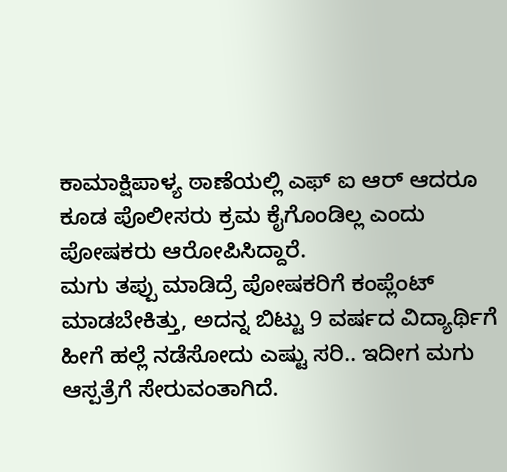ಕಾಮಾಕ್ಷಿಪಾಳ್ಯ ಠಾಣೆಯಲ್ಲಿ ಎಫ್ ಐ ಆರ್ ಆದರೂ ಕೂಡ ಪೊಲೀಸರು ಕ್ರಮ ಕೈಗೊಂಡಿಲ್ಲ ಎಂದು ಪೋಷಕರು ಆರೋಪಿಸಿದ್ದಾರೆ.
ಮಗು ತಪ್ಪು ಮಾಡಿದ್ರೆ ಪೋಷಕರಿಗೆ ಕಂಪ್ಲೆಂಟ್ ಮಾಡಬೇಕಿತ್ತು, ಅದನ್ನ ಬಿಟ್ಟು 9 ವರ್ಷದ ವಿದ್ಯಾರ್ಥಿಗೆ ಹೀಗೆ ಹಲ್ಲೆ ನಡೆಸೋದು ಎಷ್ಟು ಸರಿ.. ಇದೀಗ ಮಗು ಆಸ್ಪತ್ರೆಗೆ ಸೇರುವಂತಾಗಿದೆ.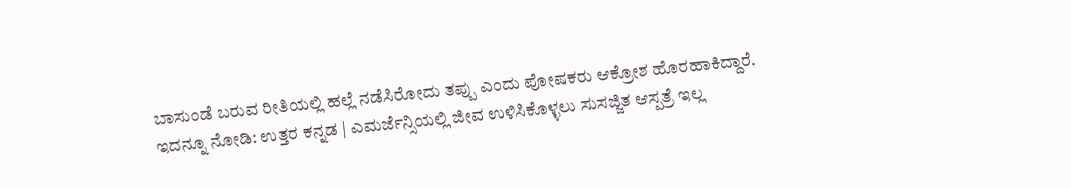ಬಾಸುಂಡೆ ಬರುವ ರೀತಿಯಲ್ಲಿ ಹಲ್ಲೆ ನಡೆಸಿರೋದು ತಪ್ಪು ಎಂದು ಪೋಷಕರು ಆಕ್ರೋಶ ಹೊರಹಾಕಿದ್ದಾರೆ.
ಇದನ್ನೂ ನೋಡಿ: ಉತ್ತರ ಕನ್ನಡ | ಎಮರ್ಜೆನ್ಸಿಯಲ್ಲಿ ಜೀವ ಉಳಿಸಿಕೊಳ್ಳಲು ಸುಸಜ್ಜಿತ ಆಸ್ಪತ್ರೆ ಇಲ್ಲ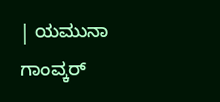| ಯಮುನಾ ಗಾಂವ್ಕರ್